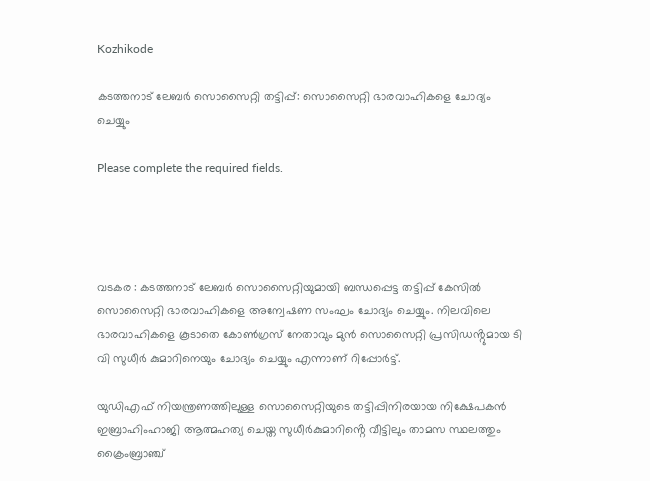Kozhikode

കടത്തനാട് ലേബർ സൊസൈറ്റി തട്ടിപ്പ്: സൊസൈറ്റി ഭാരവാഹികളെ ചോദ്യം ചെയ്യും

Please complete the required fields.




വടകര : കടത്തനാട് ലേബർ സൊസൈറ്റിയുമായി ബന്ധപ്പെട്ട തട്ടിപ്പ് കേസിൽ സൊസൈറ്റി ഭാരവാഹികളെ അന്വേഷണ സംഘം ചോദ്യം ചെയ്യും. നിലവിലെ ഭാരവാഹികളെ കൂടാതെ കോൺഗ്രസ് നേതാവും മുൻ സൊസൈറ്റി പ്രസിഡൻ്റുമായ ടി വി സുധീർ കുമാറിനെയും ചോദ്യം ചെയ്യും എന്നാണ് റിപ്പോർട്ട്.

യുഡിഎഫ് നിയന്ത്രണത്തിലുള്ള സൊസൈറ്റിയുടെ തട്ടിപ്പിനിരയായ നിക്ഷേപകൻ ഇബ്രാഹിംഹാജി ആത്മഹത്യ ചെയ്ത സുധീർകുമാറിൻ്റെ വീട്ടിലും താമസ സ്ഥലത്തും ക്രൈംബ്രാഞ്ച്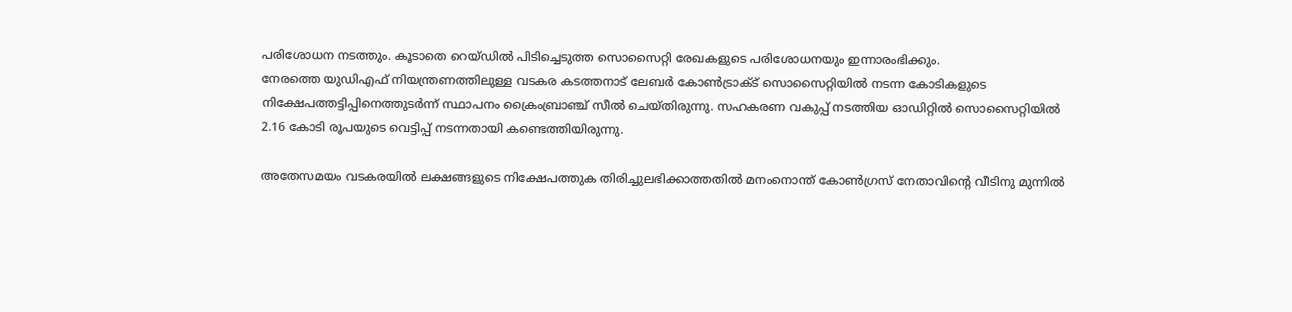പരിശോധന നടത്തും. കൂടാതെ റെയ്ഡിൽ പിടിച്ചെടുത്ത സൊസൈറ്റി രേഖകളുടെ പരിശോധനയും ഇന്നാരംഭിക്കും.
നേരത്തെ യുഡിഎഫ് നിയന്ത്രണത്തിലുള്ള വടകര കടത്തനാട് ലേബർ കോൺട്രാക്ട് സൊസൈറ്റിയിൽ നടന്ന കോടികളുടെ നിക്ഷേപത്തട്ടിപ്പിനെത്തുടർന്ന് സ്ഥാപനം ക്രൈംബ്രാഞ്ച് സീൽ ചെയ്തിരുന്നു. സഹകരണ വകുപ്പ് നടത്തിയ ഓഡിറ്റിൽ സൊസൈറ്റിയിൽ 2.16 കോടി രൂപയുടെ വെട്ടിപ്പ് നടന്നതായി കണ്ടെത്തിയിരുന്നു.

അതേസമയം വടകരയിൽ ലക്ഷങ്ങളുടെ നിക്ഷേപത്തുക തിരിച്ചുലഭിക്കാത്തതിൽ മനംനൊന്ത്‌ കോൺഗ്രസ്‌ നേതാവിന്റെ വീടിനു മുന്നിൽ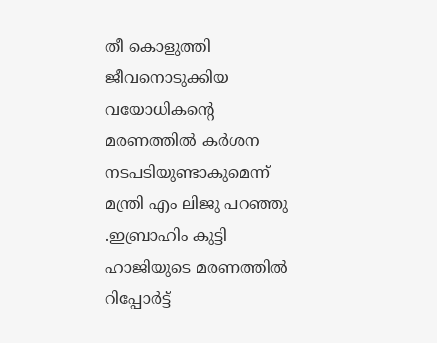തീ കൊളുത്തി ജീവനൊടുക്കിയ വയോധികന്റെ മരണത്തിൽ കർശന നടപടിയുണ്ടാകുമെന്ന് മന്ത്രി എം ലിജു പറഞ്ഞു .ഇബ്രാഹിം കുട്ടി ഹാജിയുടെ മരണത്തിൽ റിപ്പോർട്ട്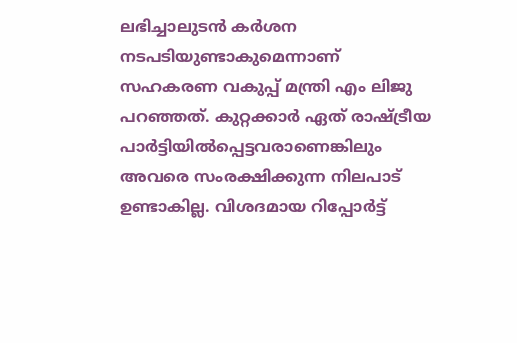ലഭിച്ചാലുടൻ കർശന നടപടിയുണ്ടാകുമെന്നാണ് സഹകരണ വകുപ്പ് മന്ത്രി എം ലിജു പറഞ്ഞത്. കുറ്റക്കാർ ഏത് രാഷ്ട്രീയ പാർട്ടിയിൽപ്പെട്ടവരാണെങ്കിലും അവരെ സംരക്ഷിക്കുന്ന നിലപാട് ഉണ്ടാകില്ല. വിശദമായ റിപ്പോർട്ട്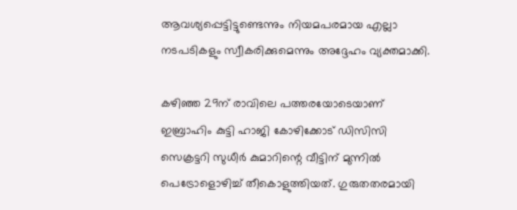ആവശ്യപ്പെട്ടിട്ടുണ്ടെന്നും നിയമപരമായ എല്ലാ നടപടികളും സ്വീകരിക്കുമെന്നും അദ്ദേഹം വ്യക്തമാക്കി.

കഴിഞ്ഞ 29ന് രാവിലെ പത്തരയോടെയാണ് ഇബ്രാഹിം കുട്ടി ഹാജി കോഴിക്കോട്‌ ഡിസിസി സെക്രട്ടറി സുധീർ കുമാറിന്റെ വീട്ടിന്‌ മുന്നിൽ പെട്രോളൊഴിച്ച്‌ തീകൊളുത്തിയത്‌. ഗുരുതതരമായി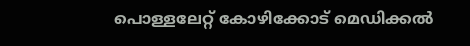പൊള്ളലേറ്റ്‌ കോഴിക്കോട്‌ മെഡിക്കൽ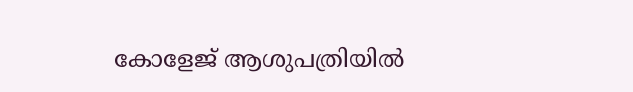കോളേജ്‌ ആശുപത്രിയിൽ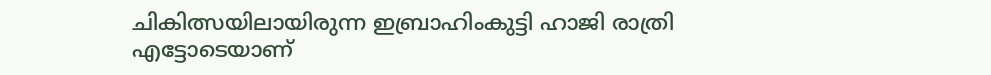ചികിത്സയിലായിരുന്ന ഇബ്രാഹിംകുട്ടി ഹാജി രാത്രി എട്ടോടെയാണ്‌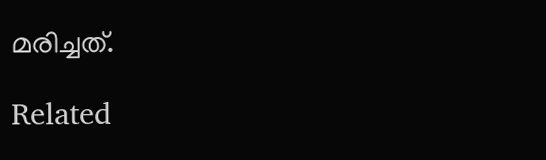മരിച്ചത്‌.

Related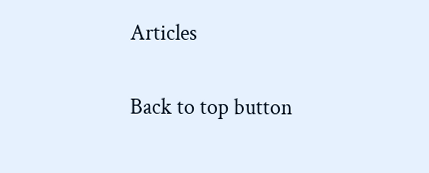Articles

Back to top button